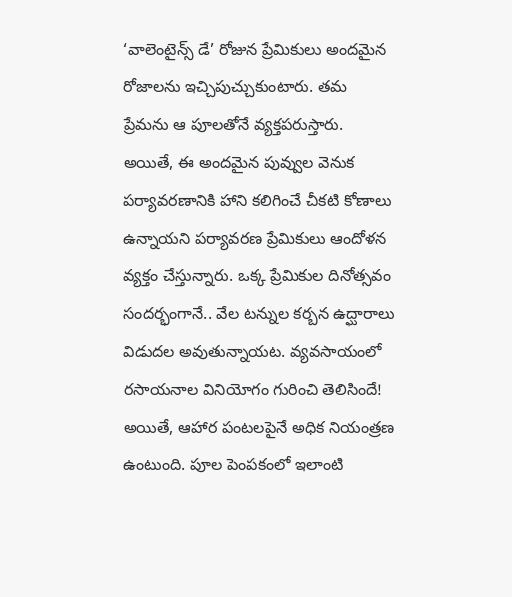‘వాలెంటైన్స్ డే’ రోజున ప్రేమికులు అందమైన రోజాలను ఇచ్చిపుచ్చుకుంటారు. తమ ప్రేమను ఆ పూలతోనే వ్యక్తపరుస్తారు. అయితే, ఈ అందమైన పువ్వుల వెనుక పర్యావరణానికి హాని కలిగించే చీకటి కోణాలు ఉన్నాయని పర్యావరణ ప్రేమికులు ఆందోళన వ్యక్తం చేస్తున్నారు. ఒక్క ప్రేమికుల దినోత్సవం సందర్భంగానే.. వేల టన్నుల కర్బన ఉద్ఘారాలు విడుదల అవుతున్నాయట. వ్యవసాయంలో రసాయనాల వినియోగం గురించి తెలిసిందే! అయితే, ఆహార పంటలపైనే అధిక నియంత్రణ ఉంటుంది. పూల పెంపకంలో ఇలాంటి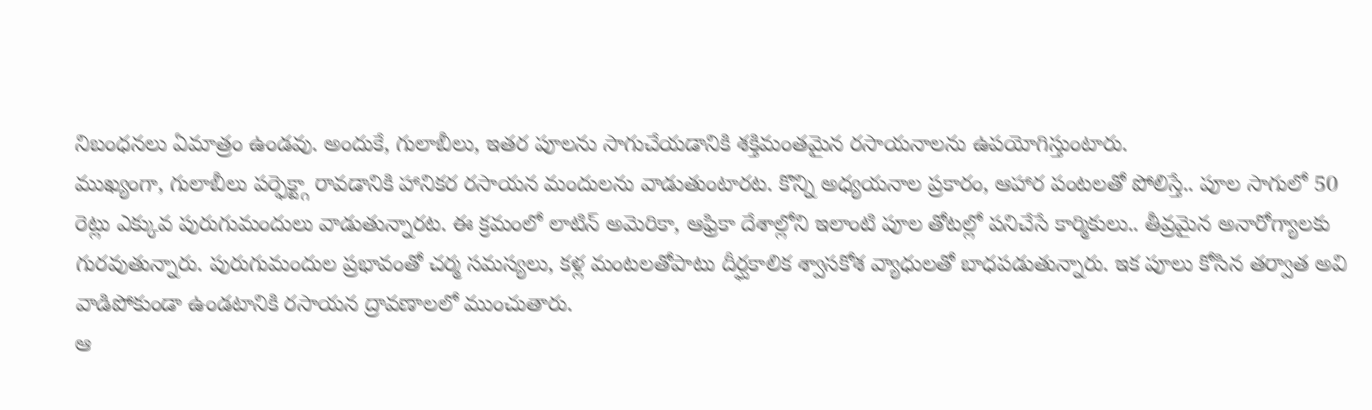నిబంధనలు ఏమాత్రం ఉండవు. అందుకే, గులాబీలు, ఇతర పూలను సాగుచేయడానికి శక్తిమంతమైన రసాయనాలను ఉపయోగిస్తుంటారు.
ముఖ్యంగా, గులాబీలు పర్ఫెక్ట్గా రావడానికి హానికర రసాయన మందులను వాడుతుంటారట. కొన్ని అధ్యయనాల ప్రకారం, ఆహార పంటలతో పోలిస్తే.. పూల సాగులో 50 రెట్లు ఎక్కువ పురుగుమందులు వాడుతున్నారట. ఈ క్రమంలో లాటిన్ అమెరికా, ఆఫ్రికా దేశాల్లోని ఇలాంటి పూల తోటల్లో పనిచేసే కార్మికులు.. తీవ్రమైన అనారోగ్యాలకు గురవుతున్నారు. పురుగుమందుల ప్రభావంతో చర్మ సమస్యలు, కళ్ల మంటలతోపాటు దీర్ఘకాలిక శ్వాసకోశ వ్యాధులతో బాధపడుతున్నారు. ఇక పూలు కోసిన తర్వాత అవి వాడిపోకుండా ఉండటానికి రసాయన ద్రావణాలలో ముంచుతారు.
ఆ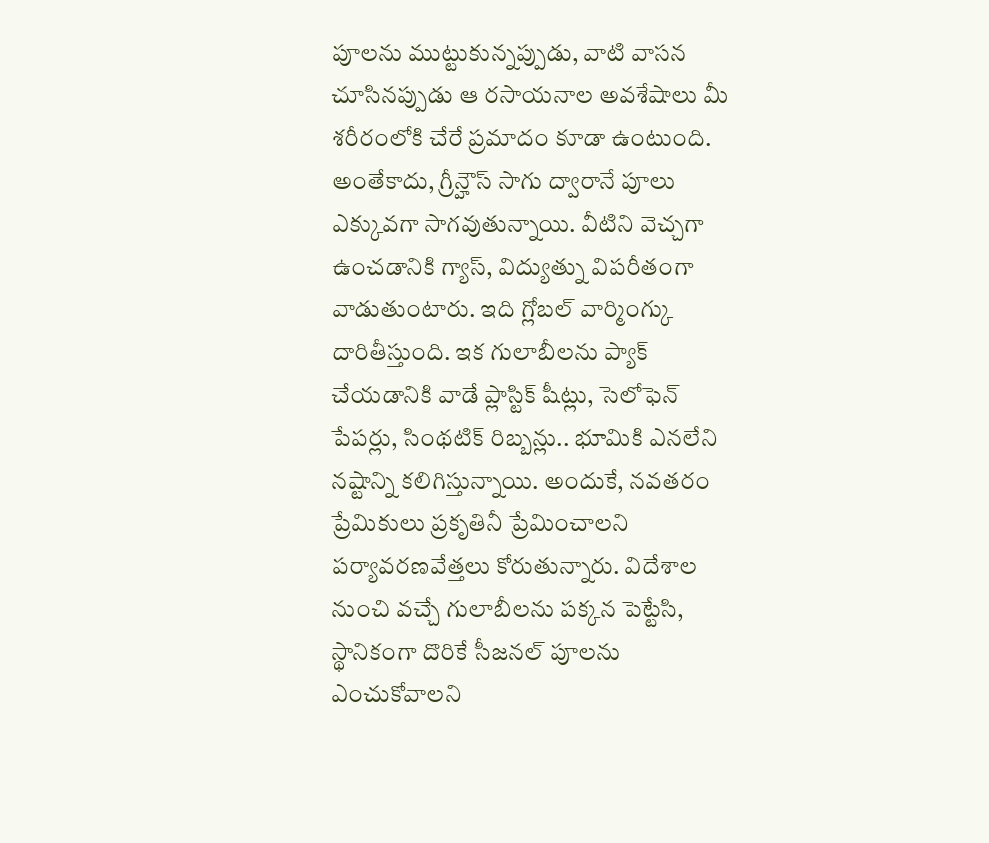పూలను ముట్టుకున్నప్పుడు, వాటి వాసన చూసినప్పుడు ఆ రసాయనాల అవశేషాలు మీ శరీరంలోకి చేరే ప్రమాదం కూడా ఉంటుంది. అంతేకాదు, గ్రీన్హౌస్ సాగు ద్వారానే పూలు ఎక్కువగా సాగవుతున్నాయి. వీటిని వెచ్చగా ఉంచడానికి గ్యాస్, విద్యుత్ను విపరీతంగా వాడుతుంటారు. ఇది గ్లోబల్ వార్మింగ్కు దారితీస్తుంది. ఇక గులాబీలను ప్యాక్ చేయడానికి వాడే ప్లాస్టిక్ షీట్లు, సెలోఫెన్ పేపర్లు, సింథటిక్ రిబ్బన్లు.. భూమికి ఎనలేని నష్టాన్ని కలిగిస్తున్నాయి. అందుకే, నవతరం ప్రేమికులు ప్రకృతినీ ప్రేమించాలని పర్యావరణవేత్తలు కోరుతున్నారు. విదేశాల నుంచి వచ్చే గులాబీలను పక్కన పెట్టేసి, స్థానికంగా దొరికే సీజనల్ పూలను ఎంచుకోవాలని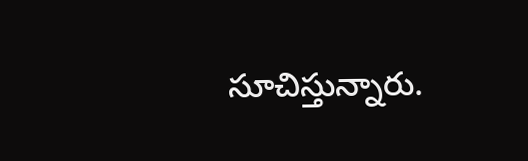సూచిస్తున్నారు.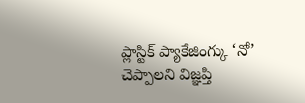ప్లాస్టిక్ ప్యాకేజింగ్కు ‘నో’ చెప్పాలని విజ్ఞప్తి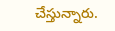చేస్తున్నారు.